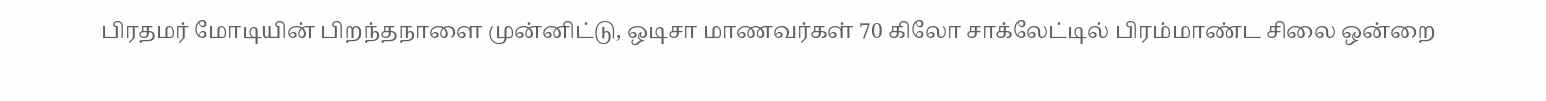பிரதமர் மோடியின் பிறந்தநாளை முன்னிட்டு, ஒடிசா மாணவர்கள் 70 கிலோ சாக்லேட்டில் பிரம்மாண்ட சிலை ஒன்றை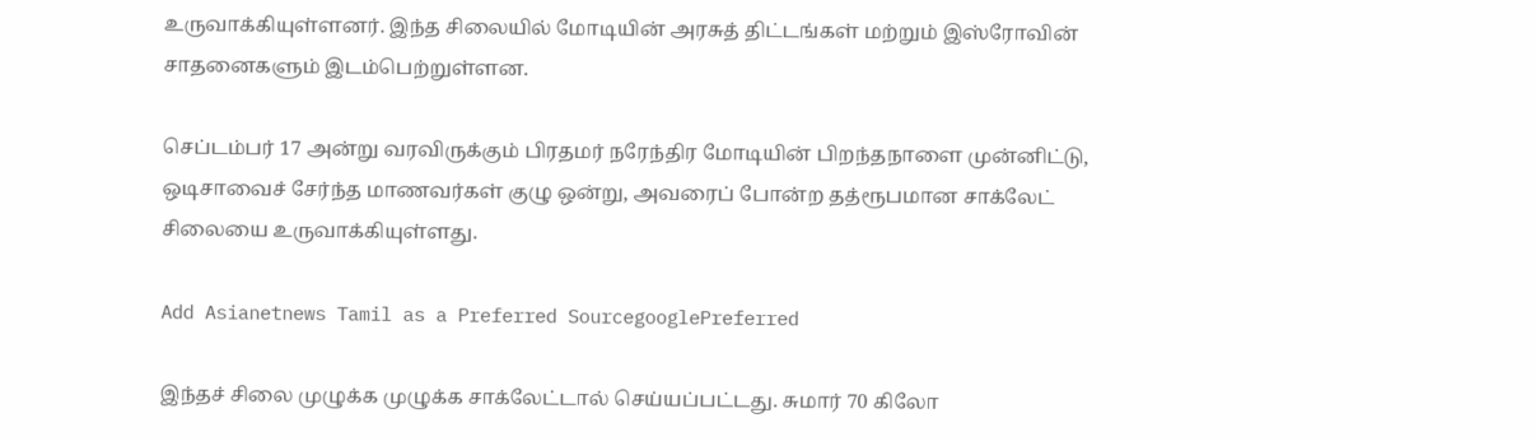உருவாக்கியுள்ளனர். இந்த சிலையில் மோடியின் அரசுத் திட்டங்கள் மற்றும் இஸ்ரோவின் சாதனைகளும் இடம்பெற்றுள்ளன.

செப்டம்பர் 17 அன்று வரவிருக்கும் பிரதமர் நரேந்திர மோடியின் பிறந்தநாளை முன்னிட்டு, ஒடிசாவைச் சேர்ந்த மாணவர்கள் குழு ஒன்று, அவரைப் போன்ற தத்ரூபமான சாக்லேட் சிலையை உருவாக்கியுள்ளது.

Add Asianetnews Tamil as a Preferred SourcegooglePreferred

இந்தச் சிலை முழுக்க முழுக்க சாக்லேட்டால் செய்யப்பட்டது. சுமார் 70 கிலோ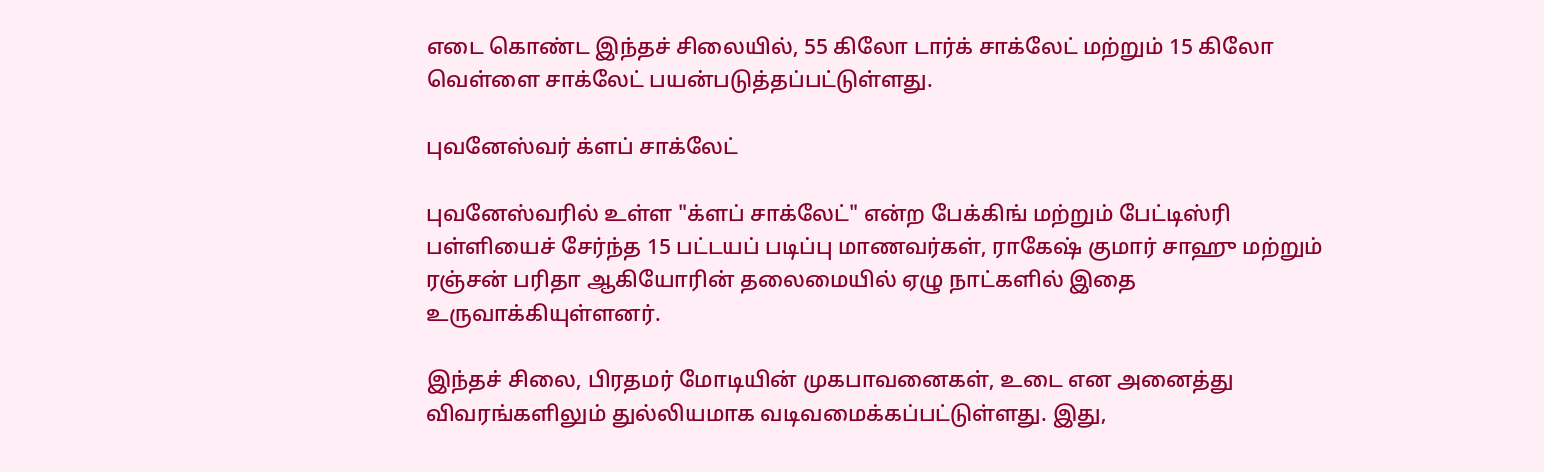எடை கொண்ட இந்தச் சிலையில், 55 கிலோ டார்க் சாக்லேட் மற்றும் 15 கிலோ வெள்ளை சாக்லேட் பயன்படுத்தப்பட்டுள்ளது.

புவனேஸ்வர் க்ளப் சாக்லேட்

புவனேஸ்வரில் உள்ள "க்ளப் சாக்லேட்" என்ற பேக்கிங் மற்றும் பேட்டிஸ்ரி பள்ளியைச் சேர்ந்த 15 பட்டயப் படிப்பு மாணவர்கள், ராகேஷ் குமார் சாஹு மற்றும் ரஞ்சன் பரிதா ஆகியோரின் தலைமையில் ஏழு நாட்களில் இதை உருவாக்கியுள்ளனர்.

இந்தச் சிலை, பிரதமர் மோடியின் முகபாவனைகள், உடை என அனைத்து விவரங்களிலும் துல்லியமாக வடிவமைக்கப்பட்டுள்ளது. இது,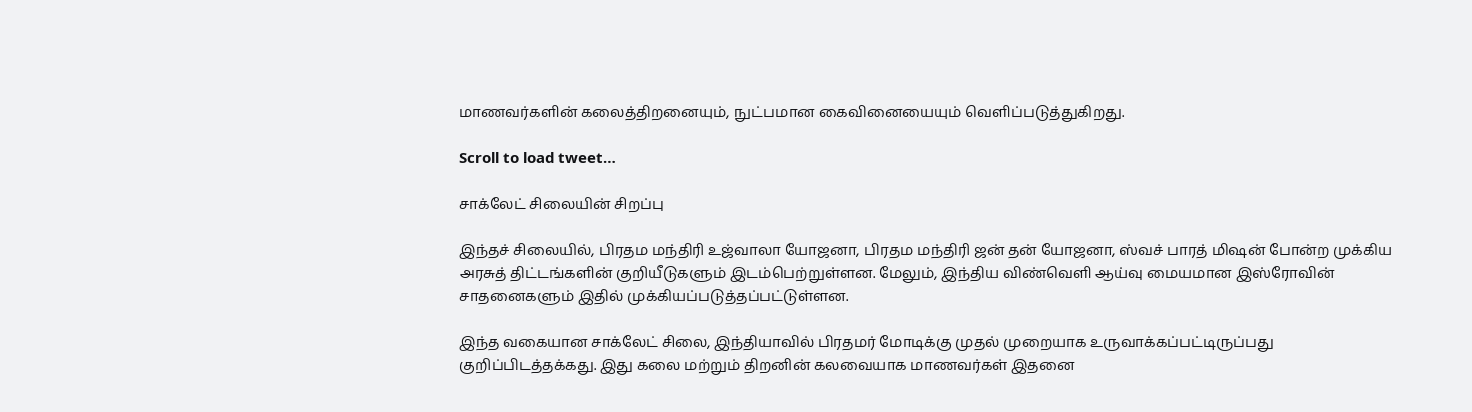மாணவர்களின் கலைத்திறனையும், நுட்பமான கைவினையையும் வெளிப்படுத்துகிறது.

Scroll to load tweet…

சாக்லேட் சிலையின் சிறப்பு

இந்தச் சிலையில், பிரதம மந்திரி உஜ்வாலா யோஜனா, பிரதம மந்திரி ஜன் தன் யோஜனா, ஸ்வச் பாரத் மிஷன் போன்ற முக்கிய அரசுத் திட்டங்களின் குறியீடுகளும் இடம்பெற்றுள்ளன. மேலும், இந்திய விண்வெளி ஆய்வு மையமான இஸ்ரோவின் சாதனைகளும் இதில் முக்கியப்படுத்தப்பட்டுள்ளன.

இந்த வகையான சாக்லேட் சிலை, இந்தியாவில் பிரதமர் மோடிக்கு முதல் முறையாக உருவாக்கப்பட்டிருப்பது குறிப்பிடத்தக்கது. இது கலை மற்றும் திறனின் கலவையாக மாணவர்கள் இதனை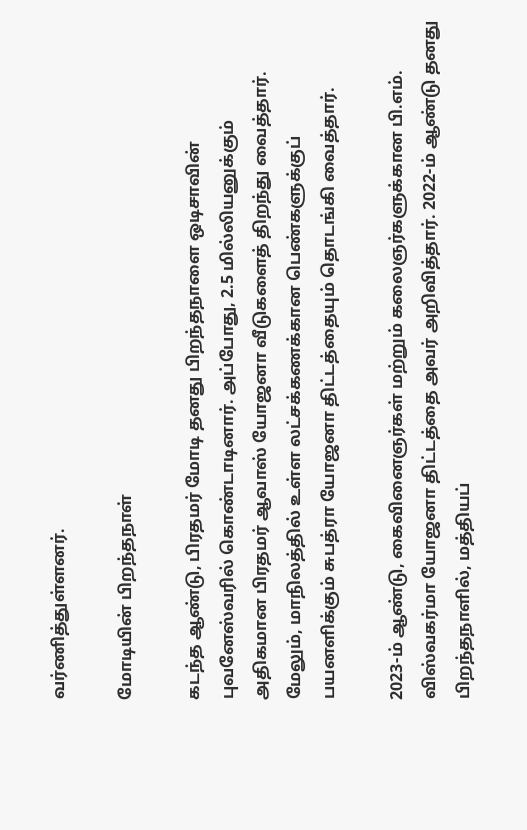வர்ணித்துள்ளனர்.

மோடியின் பிறந்தநாள்

கடந்த ஆண்டு, பிரதமர் மோடி தனது பிறந்தநாளை ஒடிசாவின் புவனேஸ்வரில் கொண்டாடினார். அப்போது, 2.5 மில்லியனுக்கும் அதிகமான பிரதமர் ஆவாஸ் யோஜனா வீடுகளைத் திறந்து வைத்தார். மேலும், மாநிலத்தில் உள்ள லட்சக்கணக்கான பெண்களுக்குப் பயனளிக்கும் சுபத்ரா யோஜனா திட்டத்தையும் தொடங்கி வைத்தார்.

2023-ம் ஆண்டு, கைவினைஞர்கள் மற்றும் கலைஞர்களுக்கான பி.எம். விஸ்வகர்மா யோஜனா திட்டத்தை அவர் அறிவித்தார். 2022-ம் ஆண்டு தனது பிறந்தநாளில், மத்தியப்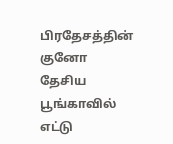பிரதேசத்தின் குனோ தேசிய பூங்காவில் எட்டு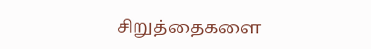சிறுத்தைகளை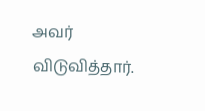அவர் விடுவித்தார்.